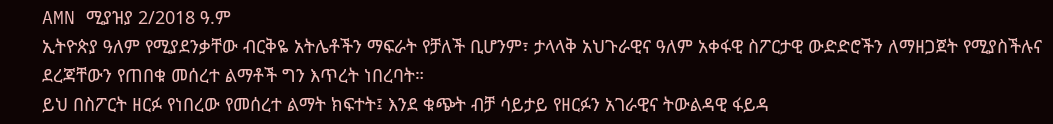AMN ሚያዝያ 2/2018 ዓ.ም
ኢትዮጵያ ዓለም የሚያደንቃቸው ብርቅዬ አትሌቶችን ማፍራት የቻለች ቢሆንም፣ ታላላቅ አህጉራዊና ዓለም አቀፋዊ ስፖርታዊ ውድድሮችን ለማዘጋጀት የሚያስችሉና ደረጃቸውን የጠበቁ መሰረተ ልማቶች ግን እጥረት ነበረባት።
ይህ በስፖርት ዘርፉ የነበረው የመሰረተ ልማት ክፍተት፤ እንደ ቁጭት ብቻ ሳይታይ የዘርፉን አገራዊና ትውልዳዊ ፋይዳ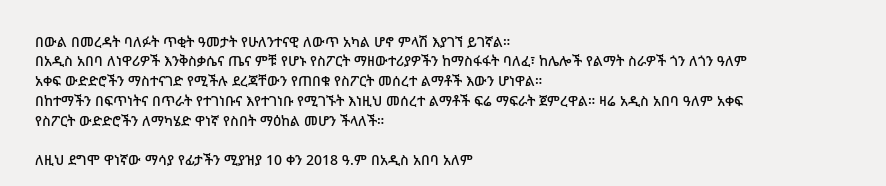በውል በመረዳት ባለፉት ጥቂት ዓመታት የሁለንተናዊ ለውጥ አካል ሆኖ ምላሽ እያገኘ ይገኛል።
በአዲስ አበባ ለነዋሪዎች እንቅስቃሴና ጤና ምቹ የሆኑ የስፖርት ማዘውተሪያዎችን ከማስፋፋት ባለፈ፣ ከሌሎች የልማት ስራዎች ጎን ለጎን ዓለም አቀፍ ውድድሮችን ማስተናገድ የሚችሉ ደረጃቸውን የጠበቁ የስፖርት መሰረተ ልማቶች እውን ሆነዋል።
በከተማችን በፍጥነትና በጥራት የተገነቡና እየተገነቡ የሚገኙት እነዚህ መሰረተ ልማቶች ፍሬ ማፍራት ጀምረዋል። ዛሬ አዲስ አበባ ዓለም አቀፍ የስፖርት ውድድሮችን ለማካሄድ ዋነኛ የስበት ማዕከል መሆን ችላለች።

ለዚህ ደግሞ ዋነኛው ማሳያ የፊታችን ሚያዝያ 10 ቀን 2018 ዓ.ም በአዲስ አበባ አለም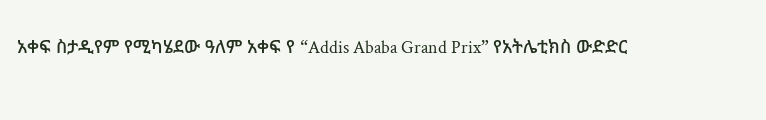አቀፍ ስታዲየም የሚካሄደው ዓለም አቀፍ የ “Addis Ababa Grand Prix” የአትሌቲክስ ውድድር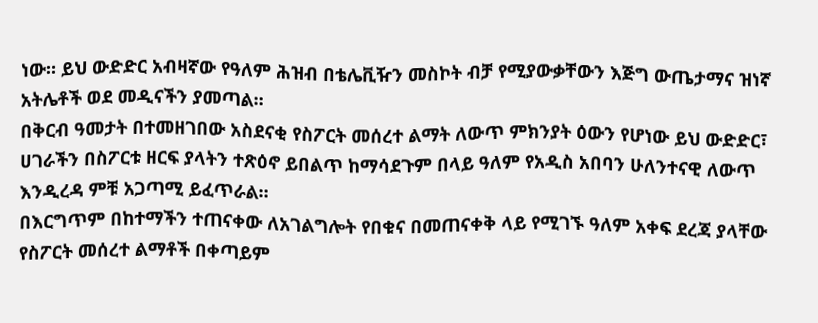ነው። ይህ ውድድር አብዛኛው የዓለም ሕዝብ በቴሌቪዥን መስኮት ብቻ የሚያውቃቸውን እጅግ ውጤታማና ዝነኛ አትሌቶች ወደ መዲናችን ያመጣል።
በቅርብ ዓመታት በተመዘገበው አስደናቂ የስፖርት መሰረተ ልማት ለውጥ ምክንያት ዕውን የሆነው ይህ ውድድር፣ ሀገራችን በስፖርቱ ዘርፍ ያላትን ተጽዕኖ ይበልጥ ከማሳደጉም በላይ ዓለም የአዲስ አበባን ሁለንተናዊ ለውጥ እንዲረዳ ምቹ አጋጣሚ ይፈጥራል።
በእርግጥም በከተማችን ተጠናቀው ለአገልግሎት የበቁና በመጠናቀቅ ላይ የሚገኙ ዓለም አቀፍ ደረጃ ያላቸው የስፖርት መሰረተ ልማቶች በቀጣይም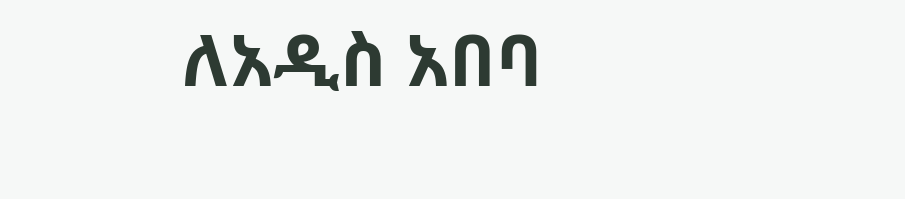ለአዲስ አበባ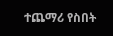ተጨማሪ የስበት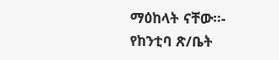ማዕከላት ናቸው።- የከንቲባ ጽ/ቤት